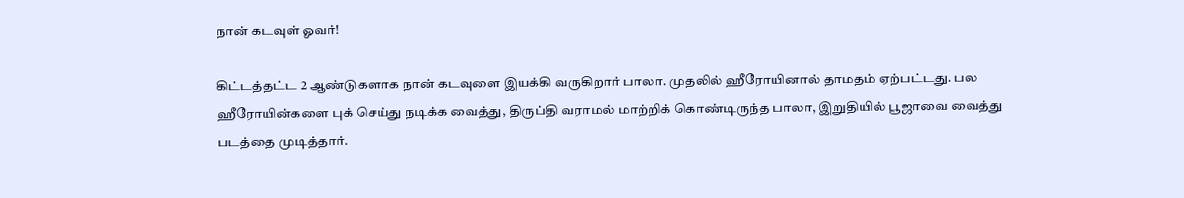நான் கடவுள் ஓவர்!

கிட்டத்தட்ட 2 ஆண்டுகளாக நான் கடவுளை இயக்கி வருகிறார் பாலா. முதலில் ஹீரோயினால் தாமதம் ஏற்பட்டது. பல ஹீரோயின்களை புக் செய்து நடிக்க வைத்து, திருப்தி வராமல் மாற்றிக் கொண்டிருந்த பாலா, இறுதியில் பூஜாவை வைத்து படத்தை முடித்தார்.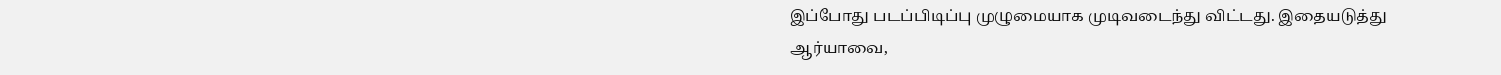இப்போது படப்பிடிப்பு முழுமையாக முடிவடைந்து விட்டது. இதையடுத்து ஆர்யாவை,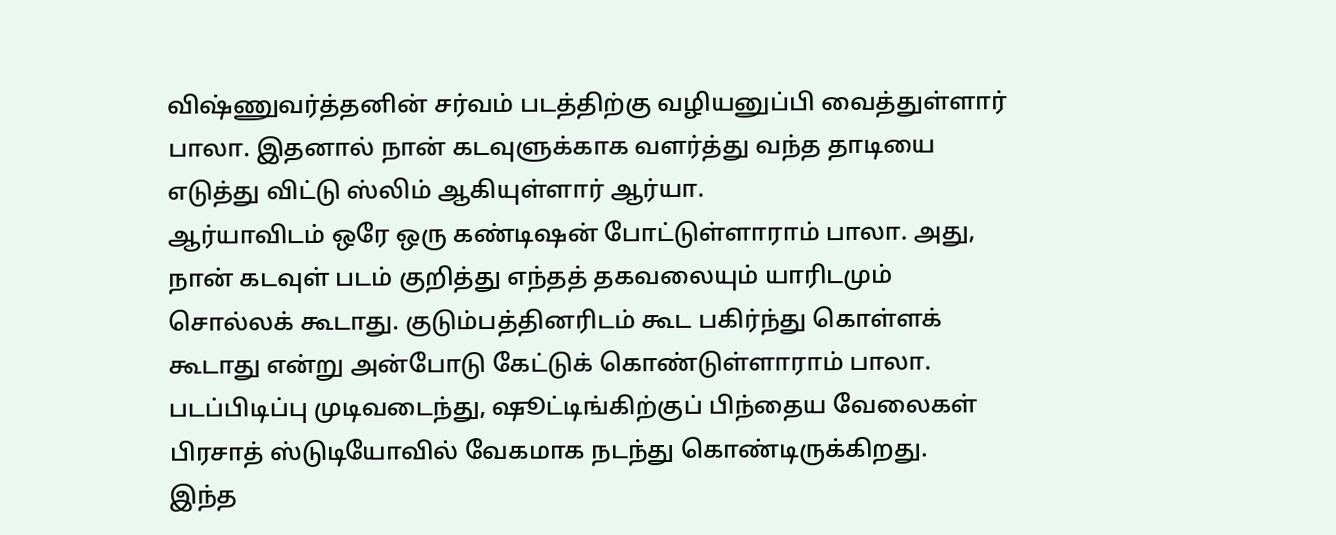விஷ்ணுவர்த்தனின் சர்வம் படத்திற்கு வழியனுப்பி வைத்துள்ளார் பாலா. இதனால் நான் கடவுளுக்காக வளர்த்து வந்த தாடியை எடுத்து விட்டு ஸ்லிம் ஆகியுள்ளார் ஆர்யா.
ஆர்யாவிடம் ஒரே ஒரு கண்டிஷன் போட்டுள்ளாராம் பாலா. அது, நான் கடவுள் படம் குறித்து எந்தத் தகவலையும் யாரிடமும் சொல்லக் கூடாது. குடும்பத்தினரிடம் கூட பகிர்ந்து கொள்ளக் கூடாது என்று அன்போடு கேட்டுக் கொண்டுள்ளாராம் பாலா.
படப்பிடிப்பு முடிவடைந்து, ஷூட்டிங்கிற்குப் பிந்தைய வேலைகள் பிரசாத் ஸ்டுடியோவில் வேகமாக நடந்து கொண்டிருக்கிறது.
இந்த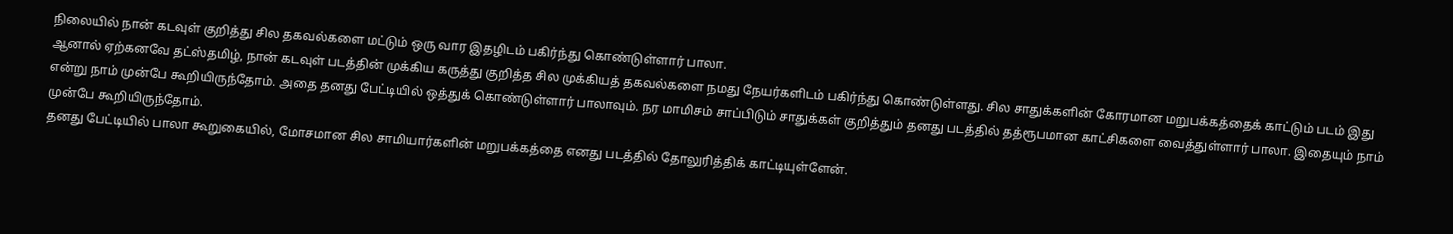நிலையில் நான் கடவுள் குறித்து சில தகவல்களை மட்டும் ஒரு வார இதழிடம் பகிர்ந்து கொண்டுள்ளார் பாலா.
ஆனால் ஏற்கனவே தட்ஸ்தமிழ், நான் கடவுள் படத்தின் முக்கிய கருத்து குறித்த சில முக்கியத் தகவல்களை நமது நேயர்களிடம் பகிர்ந்து கொண்டுள்ளது. சில சாதுக்களின் கோரமான மறுபக்கத்தைக் காட்டும் படம் இது என்று நாம் முன்பே கூறியிருந்தோம். அதை தனது பேட்டியில் ஒத்துக் கொண்டுள்ளார் பாலாவும். நர மாமிசம் சாப்பிடும் சாதுக்கள் குறித்தும் தனது படத்தில் தத்ரூபமான காட்சிகளை வைத்துள்ளார் பாலா. இதையும் நாம் முன்பே கூறியிருந்தோம்.
தனது பேட்டியில் பாலா கூறுகையில், மோசமான சில சாமியார்களின் மறுபக்கத்தை எனது படத்தில் தோலுரித்திக் காட்டியுள்ளேன்.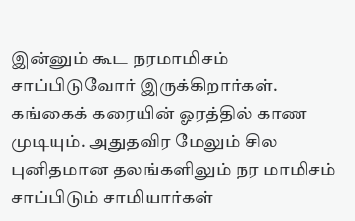இன்னும் கூட நரமாமிசம் சாப்பிடுவோர் இருக்கிறார்கள். கங்கைக் கரையின் ஓரத்தில் காண முடியும். அதுதவிர மேலும் சில புனிதமான தலங்களிலும் நர மாமிசம் சாப்பிடும் சாமியார்கள்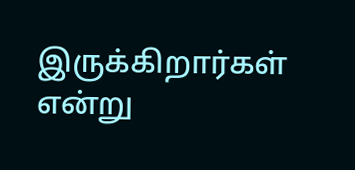இருக்கிறார்கள் என்று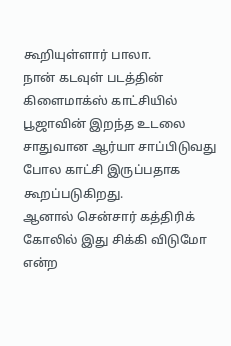கூறியுள்ளார் பாலா.
நான் கடவுள் படத்தின் கிளைமாக்ஸ் காட்சியில் பூஜாவின் இறந்த உடலை சாதுவான ஆர்யா சாப்பிடுவது போல காட்சி இருப்பதாக கூறப்படுகிறது.
ஆனால் சென்சார் கத்திரிக் கோலில் இது சிக்கி விடுமோ என்ற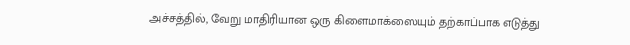அச்சத்தில், வேறு மாதிரியான ஒரு கிளைமாக்ஸையும் தற்காப்பாக எடுத்து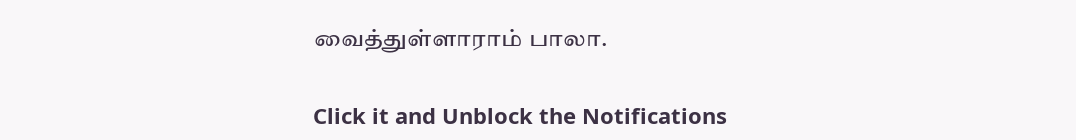வைத்துள்ளாராம் பாலா.


Click it and Unblock the Notifications